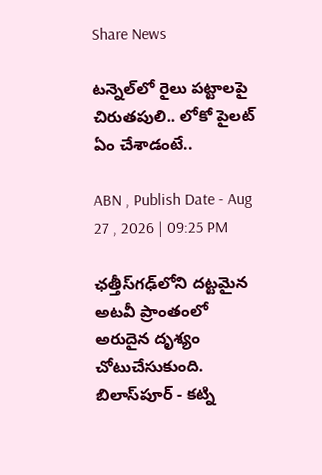Share News

టన్నెల్‌లో రైలు పట్టాలపై చిరుతపులి.. లోకో పైలట్ ఏం చేశాడంటే..

ABN , Publish Date - Aug 27 , 2026 | 09:25 PM

ఛత్తీస్‌గఢ్‌లోని దట్టమైన అటవీ ప్రాంతంలో అరుదైన దృశ్యం చోటుచేసుకుంది. బిలాస్‌పూర్ - కట్ని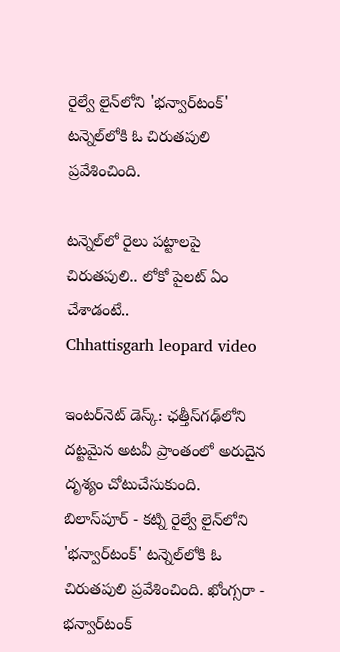రైల్వే లైన్‌లోని 'భన్వార్‌టంక్' టన్నెల్‌లోకి ఓ చిరుతపులి ప్రవేశించింది.

టన్నెల్‌లో రైలు పట్టాలపై చిరుతపులి.. లోకో పైలట్ ఏం చేశాడంటే..
Chhattisgarh leopard video

ఇంటర్‌నెట్ డెస్క్: ఛత్తీస్‌గఢ్‌లోని దట్టమైన అటవీ ప్రాంతంలో అరుదైన దృశ్యం చోటుచేసుకుంది. బిలాస్‌పూర్ - కట్ని రైల్వే లైన్‌లోని 'భన్వార్‌టంక్' టన్నెల్‌లోకి ఓ చిరుతపులి ప్రవేశించింది. ఖోంగ్సరా - భన్వార్‌టంక్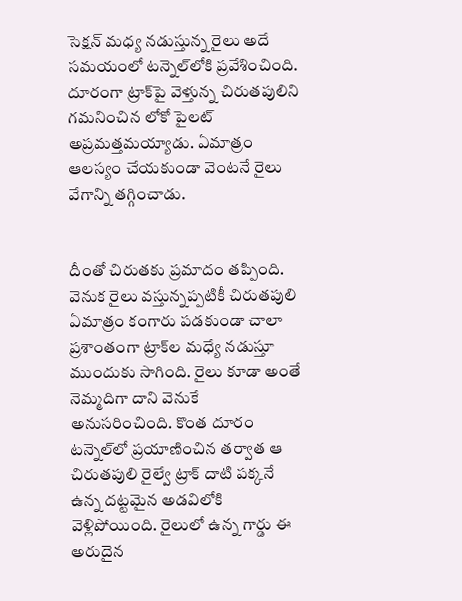సెక్షన్‌ మధ్య నడుస్తున్న రైలు అదే సమయంలో టన్నెల్‌లోకి ప్రవేశించింది. దూరంగా ట్రాక్‌పై వెళ్తున్న చిరుతపులిని గమనించిన లోకో పైలట్ అప్రమత్తమయ్యాడు. ఏమాత్రం ఆలస్యం చేయకుండా వెంటనే రైలు వేగాన్ని తగ్గించాడు.


దీంతో చిరుతకు ప్రమాదం తప్పింది. వెనుక రైలు వస్తున్నప్పటికీ చిరుతపులి ఏమాత్రం కంగారు పడకుండా చాలా ప్రశాంతంగా ట్రాక్‌ల మధ్యే నడుస్తూ ముందుకు సాగింది. రైలు కూడా అంతే నెమ్మదిగా దాని వెనుకే అనుసరించింది. కొంత దూరం టన్నెల్‌లో ప్రయాణించిన తర్వాత ఆ చిరుతపులి రైల్వే ట్రాక్ దాటి పక్కనే ఉన్న దట్టమైన అడవిలోకి వెళ్లిపోయింది. రైలులో ఉన్న గార్డు ఈ అరుదైన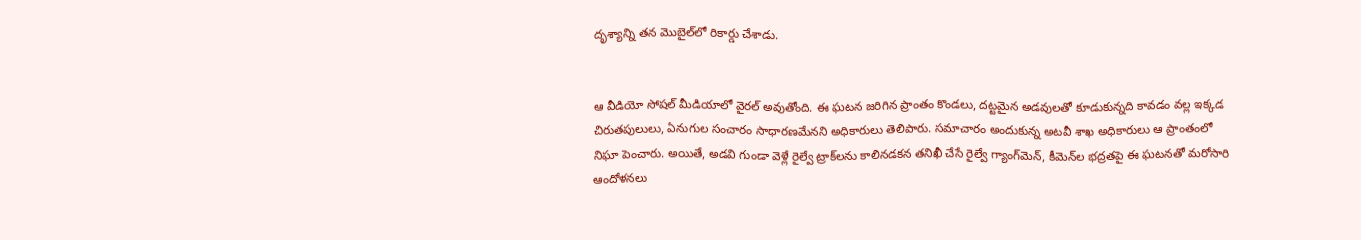దృశ్యాన్ని తన మొబైల్‌లో రికార్డు చేశాడు.


ఆ వీడియో సోషల్ మీడియాలో వైరల్ అవుతోంది. ఈ ఘటన జరిగిన ప్రాంతం కొండలు, దట్టమైన అడవులతో కూడుకున్నది కావడం వల్ల ఇక్కడ చిరుతపులులు, ఏనుగుల సంచారం సాధారణమేనని అధికారులు తెలిపారు. సమాచారం అందుకున్న అటవీ శాఖ అధికారులు ఆ ప్రాంతంలో నిఘా పెంచారు. అయితే, అడవి గుండా వెళ్లే రైల్వే ట్రాక్‌లను కాలినడకన తనిఖీ చేసే రైల్వే గ్యాంగ్‌మెన్, కీమెన్‌ల భద్రతపై ఈ ఘటనతో మరోసారి ఆందోళనలు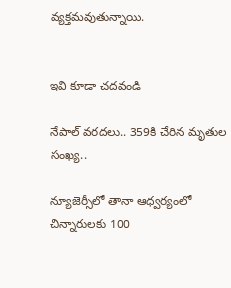వ్యక్తమవుతున్నాయి.


ఇవి కూడా చదవండి

నేపాల్ వరదలు.. 359కి చేరిన మృతుల సంఖ్య..

న్యూజెర్సీలో తానా ఆధ్వర్యంలో చిన్నారులకు 100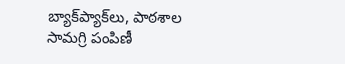బ్యాక్‌ప్యాక్‌లు, పాఠశాల సామగ్రి పంపిణీ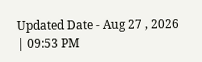Updated Date - Aug 27 , 2026 | 09:53 PM